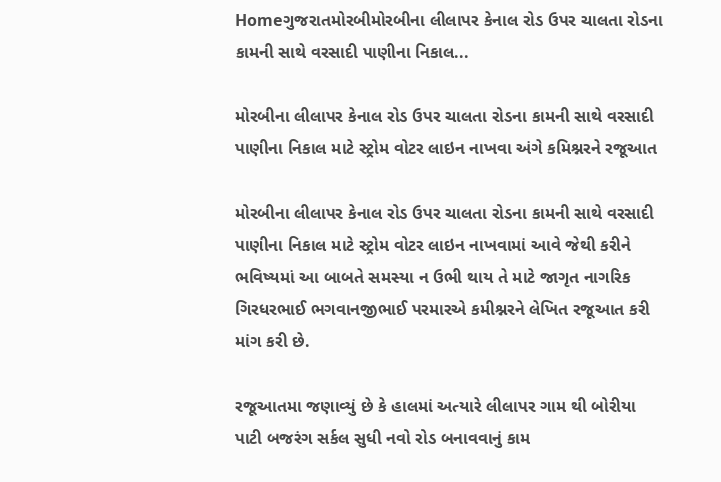Homeગુજરાતમોરબીમોરબીના લીલાપર કેનાલ રોડ ઉપર ચાલતા રોડના કામની સાથે વરસાદી પાણીના નિકાલ...

મોરબીના લીલાપર કેનાલ રોડ ઉપર ચાલતા રોડના કામની સાથે વરસાદી પાણીના નિકાલ માટે સ્ટ્રોમ વોટર લાઇન નાખવા અંગે કમિશ્નરને રજૂઆત

મોરબીના લીલાપર કેનાલ રોડ ઉપર ચાલતા રોડના કામની સાથે વરસાદી પાણીના નિકાલ માટે સ્ટ્રોમ વોટર લાઇન નાખવામાં આવે જેથી કરીને ભવિષ્યમાં આ બાબતે સમસ્યા ન ઉભી થાય તે માટે જાગૃત નાગરિક ગિરધરભાઈ ભગવાનજીભાઈ પરમારએ કમીશ્નરને લેખિત રજૂઆત કરી માંગ કરી છે.

રજૂઆતમા જણાવ્યું છે કે હાલમાં અત્યારે લીલાપર ગામ થી બોરીયા પાટી બજરંગ સર્કલ સુધી નવો રોડ બનાવવાનું કામ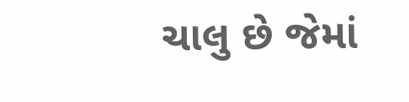ચાલુ છે જેમાં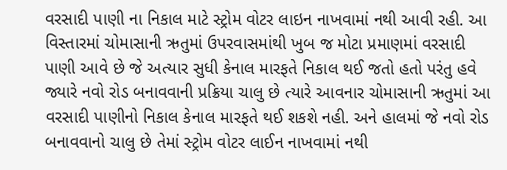વરસાદી પાણી ના નિકાલ માટે સ્ટ્રોમ વોટર લાઇન નાખવામાં નથી આવી રહી. આ વિસ્તારમાં ચોમાસાની ઋતુમાં ઉપરવાસમાંથી ખુબ જ મોટા પ્રમાણમાં વરસાદી પાણી આવે છે જે અત્યાર સુધી કેનાલ મારફતે નિકાલ થઈ જતો હતો પરંતુ હવે જ્યારે નવો રોડ બનાવવાની પ્રક્રિયા ચાલુ છે ત્યારે આવનાર ચોમાસાની ઋતુમાં આ વરસાદી પાણીનો નિકાલ કેનાલ મારફતે થઈ શકશે નહી. અને હાલમાં જે નવો રોડ બનાવવાનો ચાલુ છે તેમાં સ્ટ્રોમ વોટર લાઈન નાખવામાં નથી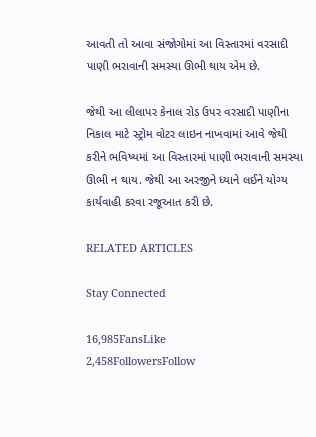આવતી તો આવા સંજોગોમાં આ વિસ્તારમાં વરસાદી પાણી ભરાવાની સમસ્યા ઊભી થાય એમ છે.

જેથી આ લીલાપર કેનાલ રોડ ઉપર વરસાદી પાણીના નિકાલ માટે સ્ટ્રોમ વોટર લાઇન નાખવામાં આવે જેથી કરીને ભવિષ્યમાં આ વિસ્તારમાં પાણી ભરાવાની સમસ્યા ઊભી ન થાય. જેથી આ અરજીને ધ્યાને લઈને યોગ્ય કાર્યવાહી કરવા રજૂઆત કરી છે.

RELATED ARTICLES

Stay Connected

16,985FansLike
2,458FollowersFollow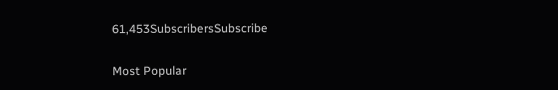61,453SubscribersSubscribe

Most Popular